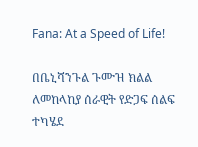Fana: At a Speed of Life!

በቤኒሻንጉል ጉሙዝ ክልል ለመከላከያ ሰራዊት የድጋፍ ሰልፍ  ተካሄደ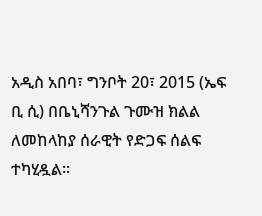አዲስ አበባ፣ ግንቦት 20፣ 2015 (ኤፍ ቢ ሲ) በቤኒሻንጉል ጉሙዝ ክልል ለመከላከያ ሰራዊት የድጋፍ ሰልፍ ተካሂዷል።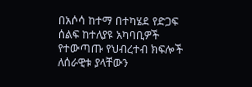በአሶሳ ከተማ በተካሄደ የድጋፍ ሰልፍ ከተለያዩ አካባቢዎች የተውጣጡ የህብረተብ ክፍሎች ለሰራዊቱ ያላቸውን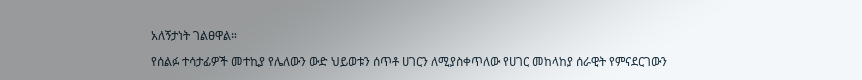አለኝታነት ገልፀዋል።

የሰልፉ ተሳታፊዎች መተኪያ የሌለውን ውድ ህይወቱን ሰጥቶ ሀገርን ለሚያስቀጥለው የሀገር መከላከያ ሰራዊት የምናደርገውን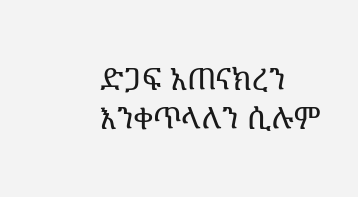ድጋፍ አጠናክረን እንቀጥላለን ሲሉም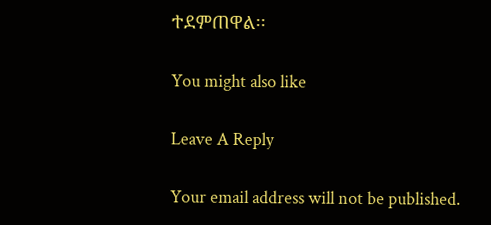ተደምጠዋል፡፡

You might also like

Leave A Reply

Your email address will not be published.